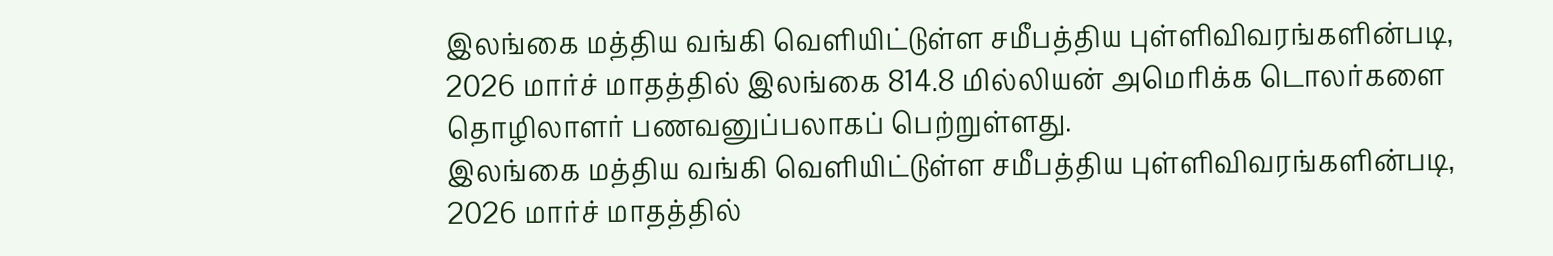இலங்கை மத்திய வங்கி வெளியிட்டுள்ள சமீபத்திய புள்ளிவிவரங்களின்படி, 2026 மார்ச் மாதத்தில் இலங்கை 814.8 மில்லியன் அமெரிக்க டொலர்களை தொழிலாளர் பணவனுப்பலாகப் பெற்றுள்ளது.
இலங்கை மத்திய வங்கி வெளியிட்டுள்ள சமீபத்திய புள்ளிவிவரங்களின்படி, 2026 மார்ச் மாதத்தில்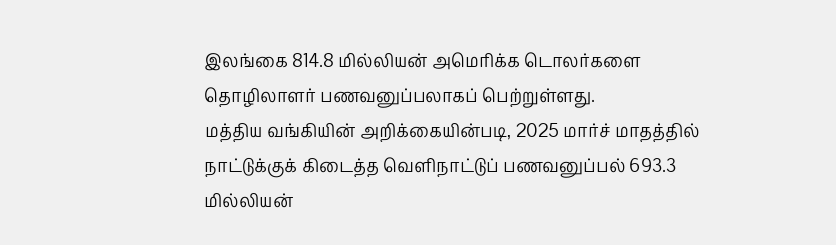இலங்கை 814.8 மில்லியன் அமெரிக்க டொலர்களை தொழிலாளர் பணவனுப்பலாகப் பெற்றுள்ளது.
மத்திய வங்கியின் அறிக்கையின்படி, 2025 மார்ச் மாதத்தில் நாட்டுக்குக் கிடைத்த வெளிநாட்டுப் பணவனுப்பல் 693.3 மில்லியன்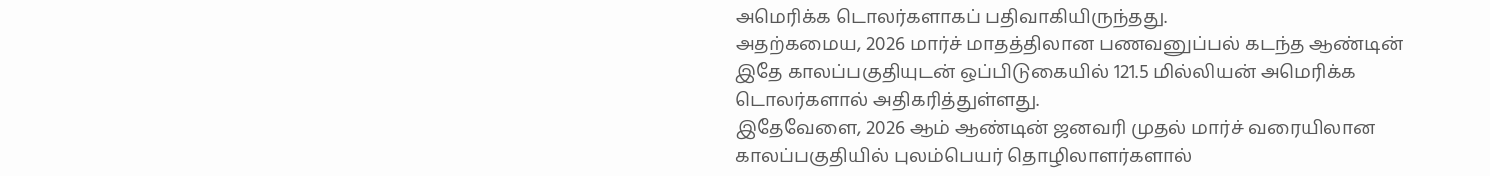அமெரிக்க டொலர்களாகப் பதிவாகியிருந்தது.
அதற்கமைய, 2026 மார்ச் மாதத்திலான பணவனுப்பல் கடந்த ஆண்டின் இதே காலப்பகுதியுடன் ஒப்பிடுகையில் 121.5 மில்லியன் அமெரிக்க டொலர்களால் அதிகரித்துள்ளது.
இதேவேளை, 2026 ஆம் ஆண்டின் ஜனவரி முதல் மார்ச் வரையிலான காலப்பகுதியில் புலம்பெயர் தொழிலாளர்களால்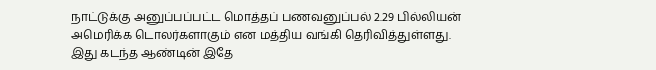நாட்டுக்கு அனுப்பப்பட்ட மொத்தப் பணவனுப்பல் 2.29 பில்லியன் அமெரிக்க டொலர்களாகும் என மத்திய வங்கி தெரிவித்துள்ளது.
இது கடந்த ஆண்டின் இதே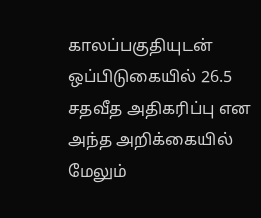காலப்பகுதியுடன் ஒப்பிடுகையில் 26.5 சதவீத அதிகரிப்பு என அந்த அறிக்கையில் மேலும்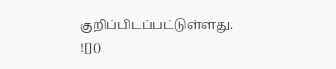குறிப்பிடப்பட்டுள்ளது.
![]()